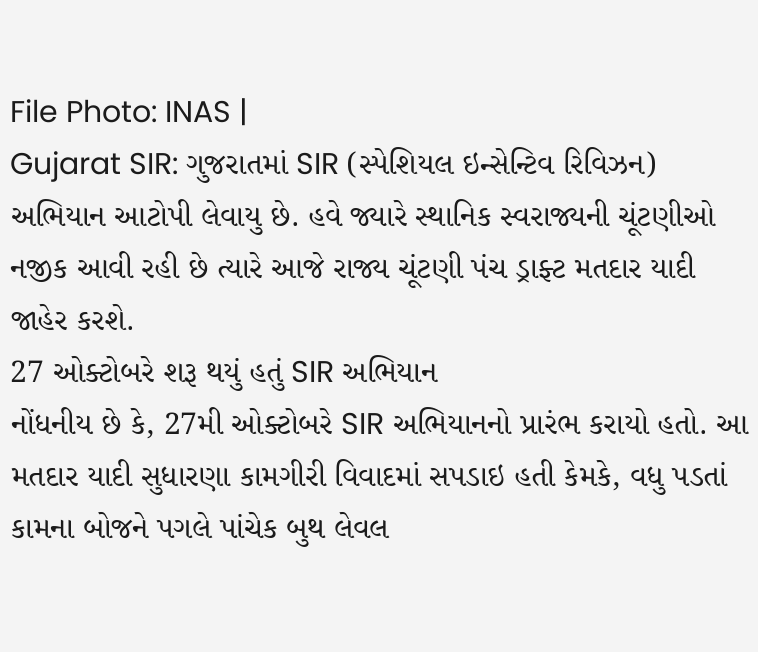File Photo: INAS |
Gujarat SIR: ગુજરાતમાં SIR (સ્પેશિયલ ઇન્સેન્ટિવ રિવિઝન) અભિયાન આટોપી લેવાયુ છે. હવે જ્યારે સ્થાનિક સ્વરાજ્યની ચૂંટણીઓ નજીક આવી રહી છે ત્યારે આજે રાજ્ય ચૂંટણી પંચ ડ્રાફ્ટ મતદાર યાદી જાહેર કરશે.
27 ઓક્ટોબરે શરૂ થયું હતું SIR અભિયાન
નોંધનીય છે કે, 27મી ઓક્ટોબરે SIR અભિયાનનો પ્રારંભ કરાયો હતો. આ મતદાર યાદી સુધારણા કામગીરી વિવાદમાં સપડાઇ હતી કેમકે, વધુ પડતાં કામના બોજને પગલે પાંચેક બુથ લેવલ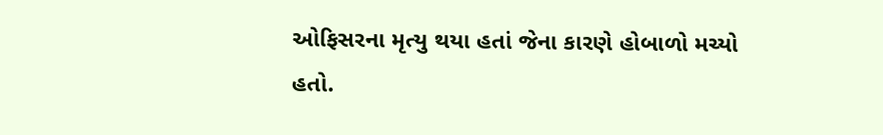ઓફિસરના મૃત્યુ થયા હતાં જેના કારણે હોબાળો મચ્યો હતો.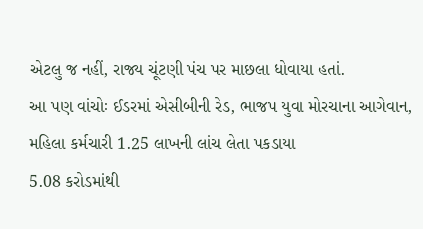એટલુ જ નહીં, રાજ્ય ચૂંટણી પંચ પર માછલા ધોવાયા હતાં.
આ પણ વાંચોઃ ઈડરમાં એસીબીની રેડ, ભાજપ યુવા મોરચાના આગેવાન, મહિલા કર્મચારી 1.25 લાખની લાંચ લેતા પકડાયા
5.08 કરોડમાંથી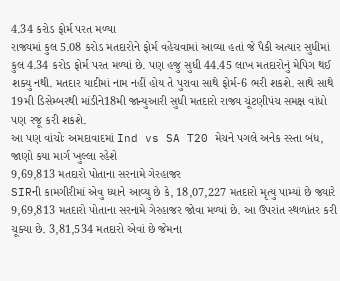4.34 કરોડ ફોર્મ પરત મળ્યા
રાજ્યમાં કુલ 5.08 કરોડ મતદારોને ફોર્મ વહેચવામાં આવ્યા હતાં જે પૈકી અત્યાર સુધીમાં કુલ 4.34 કરોડ ફોર્મ પરત મળ્યાં છે. પણ હજુ સુધી 44.45 લાખ મતદારોનું મેપિગ થઈ શક્યુ નથી. મતદાર યાદીમાં નામ નહીં હોય તે પુરાવા સાથે ફોર્મ-6 ભરી શકશે. સાથે સાથે 19મી ડિસેમ્બરથી માંડીને18મી જાન્યુઆરી સુધી મતદારો રાજ્ય ચૂંટણીપંચ સમક્ષ વાંધો પણ રજૂ કરી શકશે.
આ પણ વાંચોઃ અમદાવાદમાં Ind vs SA T20 મેચને પગલે અનેક રસ્તા બંધ, જાણો કયા માર્ગ ખુલ્લા રહેશે
9,69,813 મતદારો પોતાના સરનામે ગેરહાજર
SIRની કામગીરીમાં એવુ ધ્યાને આવ્યુ છે કે, 18,07,227 મતદારો મૃત્યુ પામ્યાં છે જ્યારે 9,69,813 મતદારો પોતાના સરનામે ગેરહાજર જોવા મળ્યાં છે. આ ઉપરાંત સ્થળાંતર કરી ચૂક્યા છે. 3,81,534 મતદારો એવાં છે જેમના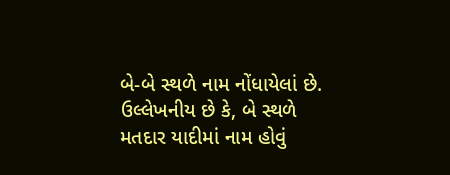બે-બે સ્થળે નામ નોંધાયેલાં છે. ઉલ્લેખનીય છે કે, બે સ્થળે મતદાર યાદીમાં નામ હોવું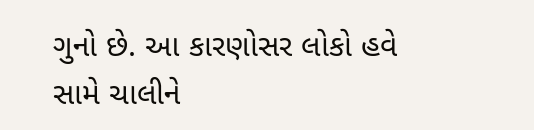ગુનો છે. આ કારણોસર લોકો હવે સામે ચાલીને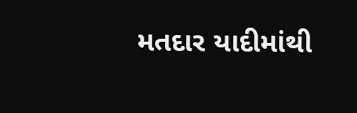મતદાર યાદીમાંથી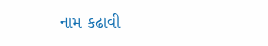નામ કઢાવી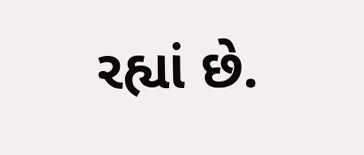રહ્યાં છે.